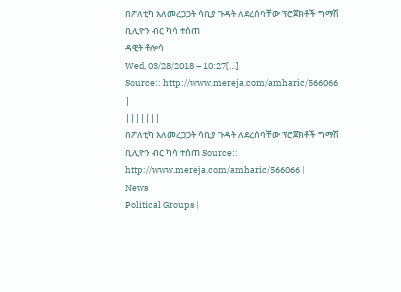በፖለቲካ አለመረጋጋት ሳቢያ ጉዳት ለደረሰባቸው ፕሮጀክቶች ግማሽ ቢሊዮን ብር ካሳ ተሰጠ
ዳዊት ቶሎሳ
Wed, 03/28/2018 – 10:27[…]
Source:: http://www.mereja.com/amharic/566066
|
|||||||
በፖለቲካ አለመረጋጋት ሳቢያ ጉዳት ለደረሰባቸው ፕሮጀክቶች ግማሽ ቢሊዮን ብር ካሳ ተሰጠ Source:: http://www.mereja.com/amharic/566066 |
News
Political Groups |